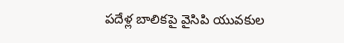పదేళ్ల బాలికపై వైసిపి యువకుల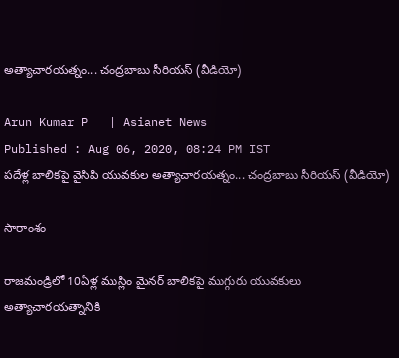అత్యాచారయత్నం... చంద్రబాబు సీరియస్ (వీడియో)

Arun Kumar P   | Asianet News
Published : Aug 06, 2020, 08:24 PM IST
పదేళ్ల బాలికపై వైసిపి యువకుల అత్యాచారయత్నం... చంద్రబాబు సీరియస్ (వీడియో)

సారాంశం

రాజమండ్రిలో 10ఏళ్ల ముస్లిం మైనర్ బాలికపై ముగ్గురు యువకులు అత్యాచారయత్నానికి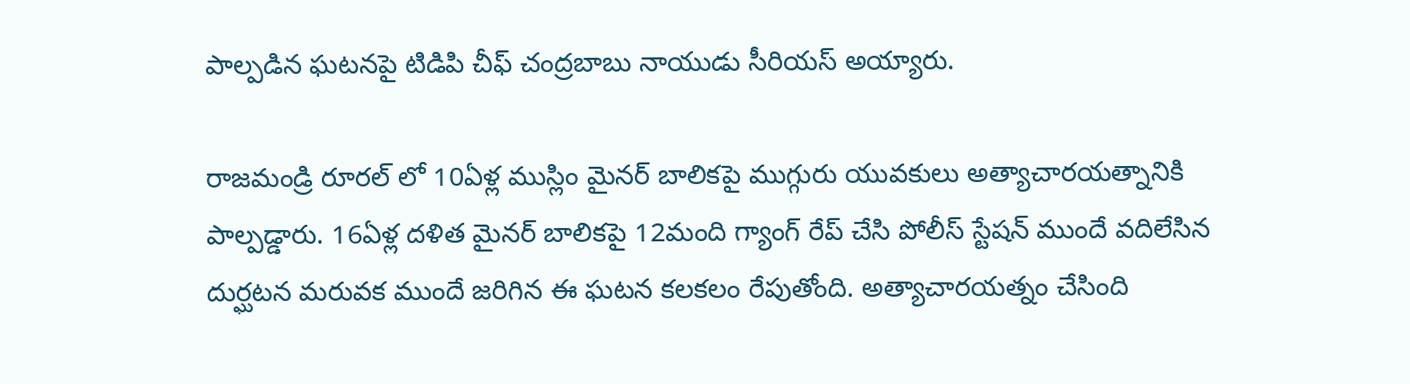పాల్పడిన ఘటనపై టిడిపి చీఫ్ చంద్రబాబు నాయుడు సీరియస్ అయ్యారు.

రాజమండ్రి రూరల్ లో 10ఏళ్ల ముస్లిం మైనర్ బాలికపై ముగ్గురు యువకులు అత్యాచారయత్నానికి పాల్పడ్డారు. 16ఏళ్ల దళిత మైనర్ బాలికపై 12మంది గ్యాంగ్ రేప్ చేసి పోలీస్ స్టేషన్ ముందే వదిలేసిన దుర్ఘటన మరువక ముందే జరిగిన ఈ ఘటన కలకలం రేపుతోంది. అత్యాచారయత్నం చేసింది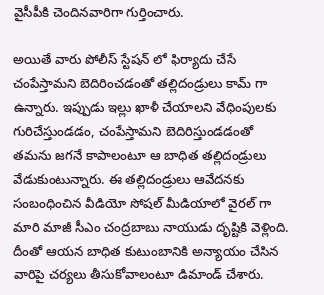వైసీపీకి చెందినవారిగా గుర్తించారు.

అయితే వారు పోలీస్ స్టేషన్ లో ఫిర్యాదు చేసే చంపేస్తామని బెదిరించడంతో తల్లిదండ్రులు కామ్ గా ఉన్నారు. ఇప్పుడు ఇల్లు ఖాళీ చేయాలని వేధింపులకు గురిచేస్తుండడం, చంపేస్తామని బెదిరిస్తుండడంతో తమను జగనే కాపాలంటూ ఆ బాధిత తల్లిదండ్రులు వేడుకుంటున్నారు. ఈ తల్లిదండ్రులు ఆవేదనకు సంబంధించిన వీడియో సోషల్ మీడియాలో వైరల్ గా మారి మాజీ సీఎం చంద్రబాబు నాయుడు దృష్టికి వెళ్లింది. దీంతో ఆయన బాధిత కుటుంబానికి అన్యాయం చేసిన వారిపై చర్యలు తీసుకోవాలంటూ డిమాండ్ చేశారు.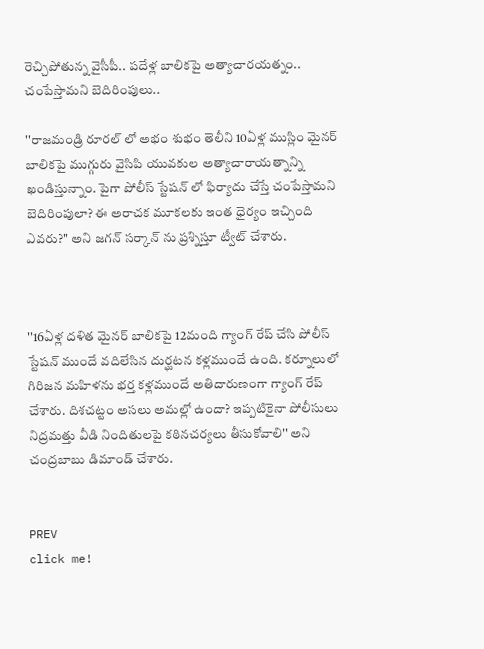రెచ్చిపోతున్న వైసీపీ.. పదేళ్ల బాలికపై అత్యాచారయత్నం.. చంపేస్తామని బెదిరింపులు..

''రాజమండ్రి రూరల్ లో అభం శుభం తెలీని 10ఏళ్ల ముస్లిం మైనర్ బాలికపై ముగ్గురు వైసిపి యువకుల అత్యాచారాయత్నాన్ని ఖండిస్తున్నాం. పైగా పోలీస్ స్టేషన్ లో ఫిర్యాదు చేస్తే చంపేస్తామని బెదిరింపులా? ఈ అరాచక మూకలకు ఇంత ధైర్యం ఇచ్చింది ఎవరు?'' అని జగన్ సర్కాన్ ను ప్రశ్నిస్తూ ట్వీట్ చేశారు.



''16ఏళ్ల దళిత మైనర్ బాలికపై 12మంది గ్యాంగ్ రేప్ చేసి పోలీస్ స్టేషన్ ముందే వదిలేసిన దుర్ఘటన కళ్లముందే ఉంది. కర్నూలులో గిరిజన మహిళను భర్త కళ్లముందే అతిదారుణంగా గ్యాంగ్ రేప్ చేశారు. దిశచట్టం అసలు అమల్లో ఉందా? ఇప్పటికైనా పోలీసులు నిద్రమత్తు వీడి నిందితులపై కఠినచర్యలు తీసుకోవాలి'' అని చంద్రబాబు డిమాండ్ చేశారు.


PREV
click me!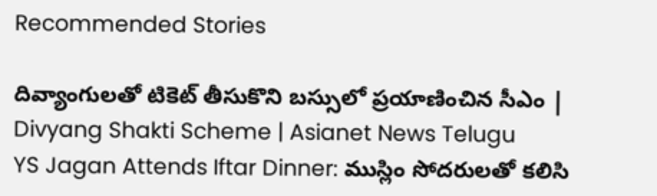Recommended Stories

దివ్యాంగులతో టికెట్ తీసుకొని బస్సులో ప్రయాణించిన సీఎం | Divyang Shakti Scheme | Asianet News Telugu
YS Jagan Attends Iftar Dinner: ముస్లిం సోదరులతో కలిసి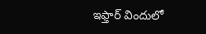ఇఫ్తార్ విందులో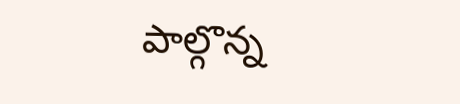పాల్గొన్న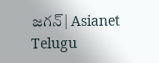జగన్| Asianet Telugu